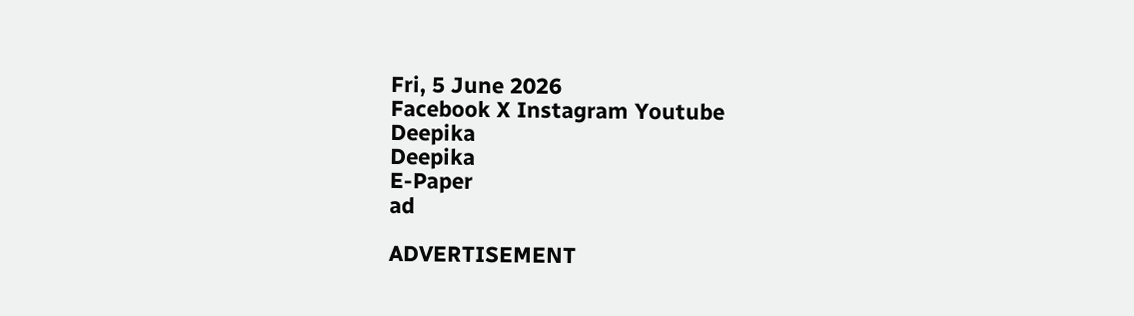Fri, 5 June 2026
Facebook X Instagram Youtube
Deepika
Deepika
E-Paper
ad

ADVERTISEMENT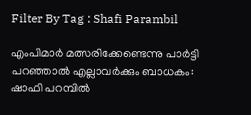Filter By Tag : Shafi Parambil

എംപിമാർ മത്സരിക്കേണ്ടെന്നു പാർട്ടി പറഞ്ഞാൽ എല്ലാവർക്കും ബാധകം: ഷാഫി പറമ്പിൽ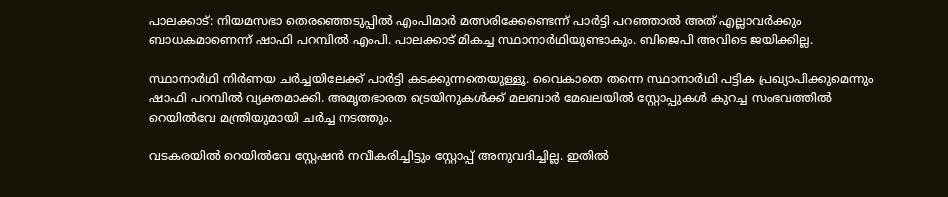പാലക്കാട്: നിയമസഭാ തെരഞ്ഞെടുപ്പിൽ എംപിമാർ മത്സരിക്കേണ്ടെന്ന് പാർട്ടി പറഞ്ഞാൽ അത് എല്ലാവർക്കും ബാധകമാണെന്ന് ഷാഫി പറമ്പിൽ എംപി. പാലക്കാട്‌ മികച്ച സ്ഥാനാർഥിയുണ്ടാകും. ബിജെപി അവിടെ ജയിക്കില്ല.

സ്ഥാനാർഥി നിർണയ ചർച്ചയിലേക്ക് പാർട്ടി കടക്കുന്നതെയുള്ളൂ. വൈകാതെ തന്നെ സ്ഥാനാർഥി പട്ടിക പ്രഖ്യാപിക്കുമെന്നും ഷാഫി പറമ്പിൽ വ്യക്തമാക്കി. അമൃതഭാരത ട്രെയിനുകൾക്ക് മലബാർ മേഖലയിൽ സ്റ്റോപ്പുകൾ കുറച്ച സംഭവത്തിൽ റെയിൽവേ മന്ത്രിയുമായി ചർച്ച നടത്തും.

വടകരയിൽ റെയിൽവേ സ്റ്റേഷൻ നവീകരിച്ചിട്ടും സ്റ്റോപ്പ് അനുവദിച്ചില്ല. ഇതിൽ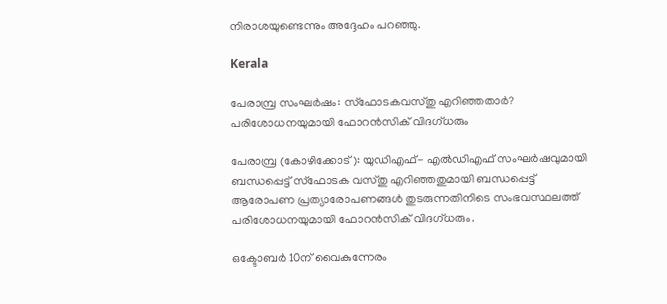നിരാശയുണ്ടെന്നും അദ്ദേഹം പറഞ്ഞു.

Kerala

പേരാമ്പ്ര സംഘർഷം: സ്‌ഫോടകവസ്തു എറിഞ്ഞതാര്‍? പരിശോധനയുമായി ഫോറന്‍സിക് വിദഗ്ധരും

പേരാമ്പ്ര (കോഴിക്കോട്): യുഡിഎഫ്- എല്‍ഡിഎഫ് സംഘര്‍ഷവുമായി ബന്ധപ്പെട്ട് സ്‌ഫോടക വസ്തു എറിഞ്ഞതുമായി ബന്ധപ്പെട്ട് ആരോപണ പ്രത്യാരോപണങ്ങള്‍ തുടരുന്നതിനിടെ സംഭവസ്ഥലത്ത് പരിശോധനയുമായി ഫോറന്‍സിക് വിദഗ്ധരും.

ഒക്ടോബർ 10ന് വൈകുന്നേരം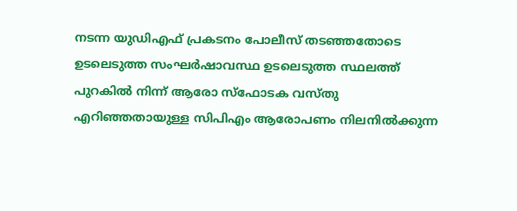നടന്ന യുഡിഎഫ് പ്രകടനം പോലീസ് തടഞ്ഞതോടെ ഉടലെടുത്ത സംഘർഷാവസ്ഥ ഉടലെടുത്ത സ്ഥലത്ത് പുറകിൽ നിന്ന് ആരോ സ്ഫോടക വസ്തു എറിഞ്ഞതായുള്ള സിപിഎം ആരോപണം നിലനിൽക്കുന്ന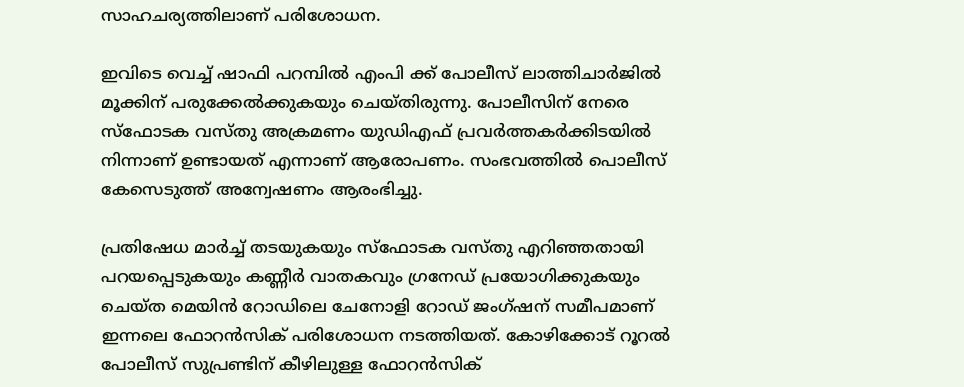സാഹചര്യത്തിലാണ് പരിശോധന.

ഇവിടെ വെച്ച് ഷാഫി പറമ്പിൽ എംപി ക്ക് പോലീസ് ലാത്തിചാര്‍ജില്‍ മൂക്കിന് പരുക്കേൽക്കുകയും ചെയ്തിരുന്നു. പോലീസിന് നേരെ സ്ഫോടക വസ്തു അക്രമണം യുഡിഎഫ് പ്രവർത്തകർക്കിടയിൽ നിന്നാണ് ഉണ്ടായത് എന്നാണ് ആരോപണം. സംഭവത്തിൽ പൊലീസ് കേസെടുത്ത് അന്വേഷണം ആരംഭിച്ചു.

പ്രതിഷേധ മാർച്ച് തടയുകയും സ്ഫോടക വസ്തു എറിഞ്ഞതായി പറയപ്പെടുകയും കണ്ണീർ വാതകവും ഗ്രനേഡ് പ്രയോഗിക്കുകയും ചെയ്ത മെയിൻ റോഡിലെ ചേനോളി റോഡ് ജംഗ്ഷന് സമീപമാണ് ഇന്നലെ ഫോറൻസിക് പരിശോധന നടത്തിയത്. കോഴിക്കോട് റൂറൽ പോലീസ് സുപ്രണ്ടിന് കീഴിലുള്ള ഫോറൻസിക്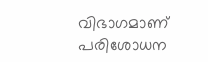വിഭാഗമാണ് പരിശോധന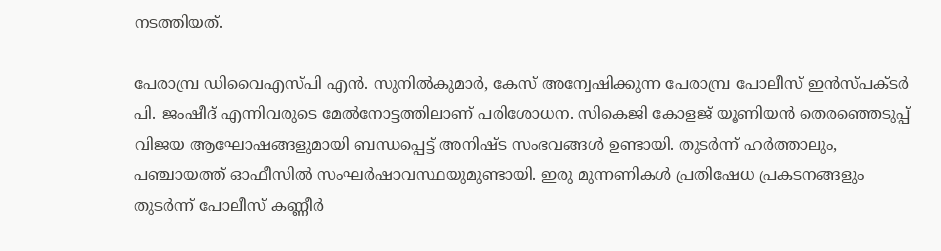നടത്തിയത്.

പേരാമ്പ്ര ഡിവൈഎസ്പി എൻ. സുനിൽകുമാർ, കേസ് അന്വേഷിക്കുന്ന പേരാമ്പ്ര പോലീസ് ഇൻസ്പക്ടർ പി. ജംഷീദ് എന്നിവരുടെ മേൽനോട്ടത്തിലാണ് പരിശോധന. സികെജി കോളജ് യൂണിയൻ തെരഞ്ഞെടുപ്പ് വിജയ ആഘോഷങ്ങളുമായി ബന്ധപ്പെട്ട് അനിഷ്ട സംഭവങ്ങൾ ഉണ്ടായി. തുടർന്ന് ഹർത്താലും, പഞ്ചായത്ത് ഓഫീസിൽ സംഘർഷാവസ്ഥയുമുണ്ടായി. ഇരു മുന്നണികൾ പ്രതിഷേധ പ്രകടനങ്ങളും തുടർന്ന് പോലീസ് കണ്ണീർ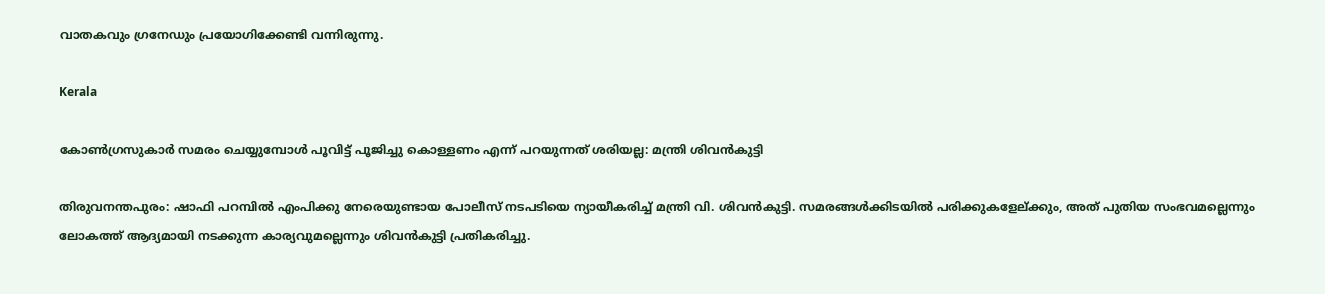വാതകവും ഗ്രനേഡും പ്രയോഗിക്കേണ്ടി വന്നിരുന്നു.

Kerala

കോൺഗ്രസുകാര്‍ സമരം ചെയ്യുമ്പോൾ പൂവിട്ട് പൂജിച്ചു കൊള്ളണം എന്ന് പറയുന്നത് ശരിയല്ല: മന്ത്രി ശിവൻകുട്ടി

തിരുവനന്തപുരം: ഷാഫി പറമ്പിൽ എംപിക്കു നേരെയുണ്ടായ പോലീസ് നടപടിയെ ന്യായീകരിച്ച് മന്ത്രി വി. ശിവന്‍കുട്ടി. സമരങ്ങൾക്കിടയിൽ പരിക്കുകളേല്ക്കും, അത് പുതിയ സംഭവമല്ലെന്നും ലോകത്ത് ആദ്യമായി നടക്കുന്ന കാര്യവുമല്ലെന്നും ശിവൻകുട്ടി പ്രതികരിച്ചു.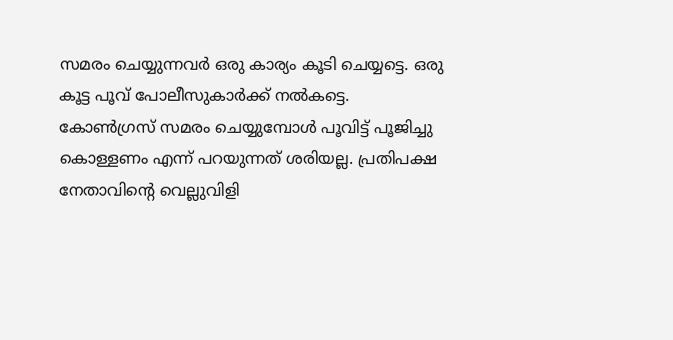സമരം ചെയ്യുന്നവർ ഒരു കാര്യം കൂടി ചെയ്യട്ടെ. ഒരു കൂട്ട പൂവ് പോലീസുകാർക്ക് നൽകട്ടെ. കോൺഗ്രസ് സമരം ചെയ്യുമ്പോൾ പൂവിട്ട് പൂജിച്ചു കൊള്ളണം എന്ന് പറയുന്നത് ശരിയല്ല. പ്രതിപക്ഷ നേതാവിന്‍റെ വെല്ലുവിളി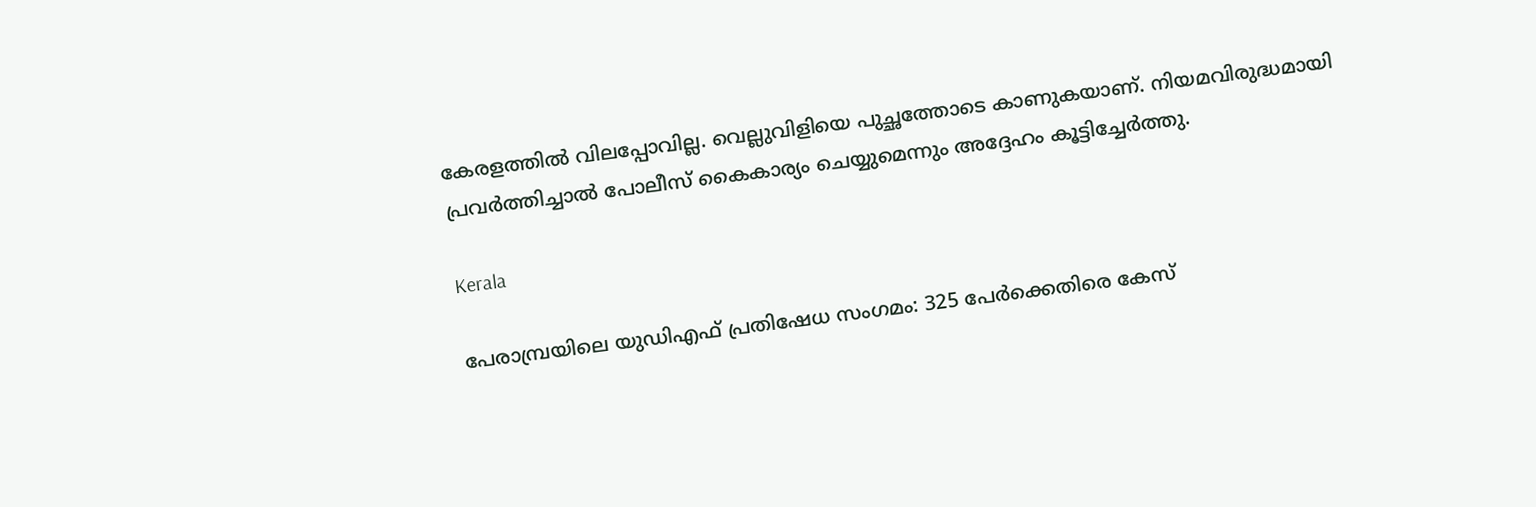കേരളത്തിൽ വിലപ്പോവില്ല. വെല്ലുവിളിയെ പുച്ഛത്തോടെ കാണുകയാണ്. നിയമവിരുദ്ധമായി പ്രവർത്തിച്ചാൽ പോലീസ് കൈകാര്യം ചെയ്യുമെന്നും അദ്ദേഹം കൂട്ടിച്ചേര്‍ത്തു.

Kerala

പേരാമ്പ്രയിലെ യുഡിഎഫ് പ്രതിഷേധ സംഗമം: 325 പേര്‍ക്കെതിരെ കേസ്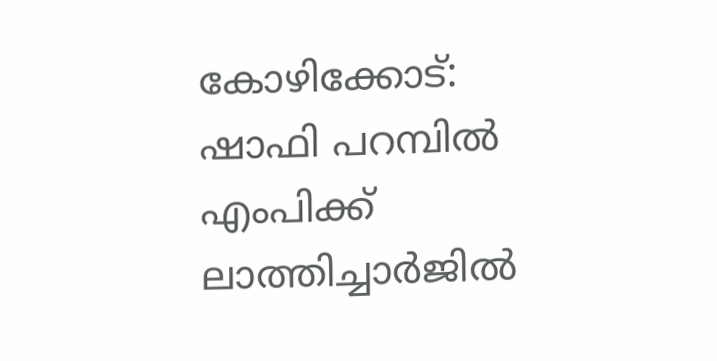കോഴിക്കോട്: ഷാഫി പറമ്പിൽ എംപിക്ക് ലാത്തിച്ചാര്‍ജിൽ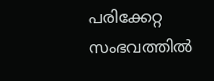പരിക്കേറ്റ സംഭവത്തിൽ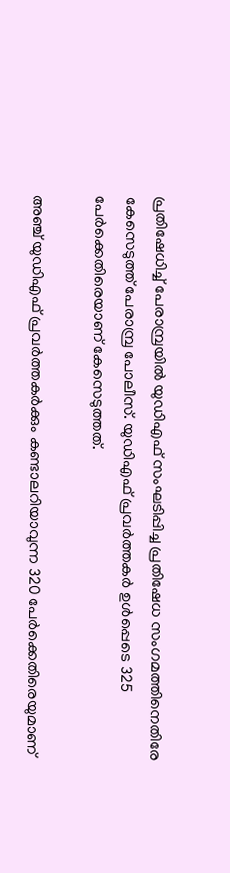പ്രതിഷേധിച്ച് പേരാമ്പ്രയിൽ യുഡിഎഫ് സംഘടിപ്പിച്ച പ്രതിഷേധ സംഗമത്തിനെതിരേ കേസെടുത്ത് പേരാമ്പ്ര പോലീസ്. യുഡിഎഫ് പ്രവര്‍ത്തകര്‍ ഉള്‍പ്പെടെ 325 പേര്‍ക്കെതിരെയാണ് കേസെടുത്തത്.

അഞ്ച് യുഡിഎഫ് പ്രവര്‍ത്തകര്‍ക്കും കണ്ടാലറിയാവുന്ന 320 പേര്‍ക്കെതിരെയുമാണ്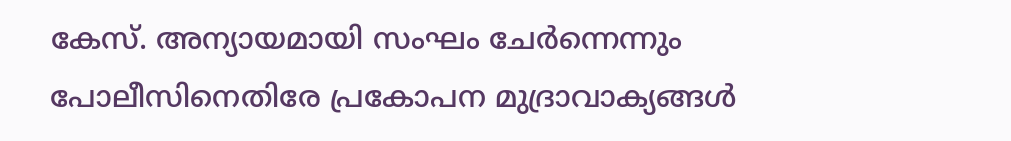കേസ്. അന്യായമായി സംഘം ചേർന്നെന്നും പോലീസിനെതിരേ പ്രകോപന മുദ്രാവാക്യങ്ങൾ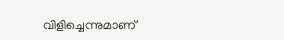വിളിച്ചെന്നുമാണ്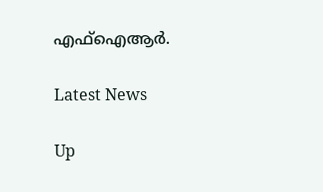എഫ്ഐആര്‍.

Latest News

Up